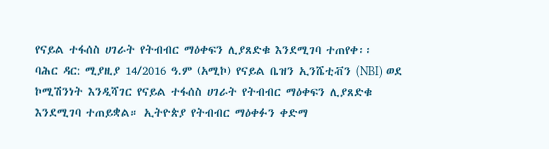የናይል ተፋሰስ ሀገራት የትብብር ማዕቀፍን ሊያጸድቁ እንደሚገባ ተጠየቀ፡፡
ባሕር ዳር: ሚያዚያ 14/2016 ዓ.ም (አሚኮ) የናይል ቤዝን ኢንሼቲቭን (NBI) ወደ ኮሚሽንነት እንዲሻገር የናይል ተፋሰስ ሀገራት የትብብር ማዕቀፍን ሊያጸድቁ እንደሚገባ ተጠይቋል። ኢትዮጵያ የትብብር ማዕቀፉን ቀድማ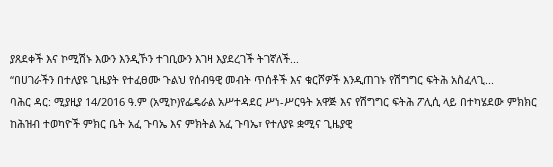ያጸደቀች እና ኮሚሽኑ እውን እንዲኾን ተገቢውን እገዛ እያደረገች ትገኛለች...
“በሀገራችን በተለያዩ ጊዜያት የተፈፀሙ ጉልህ የሰብዓዊ መብት ጥሰቶች እና ቁርሾዎች እንዲጠገኑ የሽግግር ፍትሕ አስፈላጊ...
ባሕር ዳር: ሚያዚያ 14/2016 ዓ.ም (አሚኮ)የፌዴራል አሥተዳደር ሥነ-ሥርዓት አዋጅ እና የሽግግር ፍትሕ ፖሊሲ ላይ በተካሄደው ምክክር ከሕዝብ ተወካዮች ምክር ቤት አፈ ጉባኤ እና ምክትል አፈ ጉባኤ፣ የተለያዩ ቋሚና ጊዜያዊ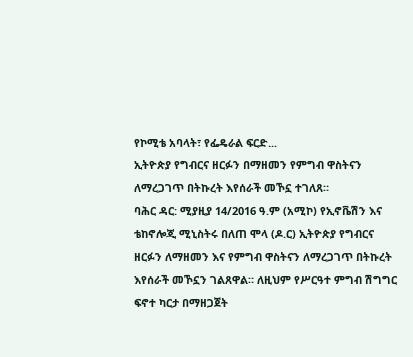የኮሚቴ አባላት፣ የፌዴራል ፍርድ...
ኢትዮጵያ የግብርና ዘርፉን በማዘመን የምግብ ዋስትናን ለማረጋገጥ በትኩረት እየሰራች መኾኗ ተገለጸ።
ባሕር ዳር: ሚያዚያ 14/2016 ዓ.ም (አሚኮ) የኢኖቬሽን እና ቴከኖሎጂ ሚኒስትሩ በለጠ ሞላ (ዶ.ር) ኢትዮጵያ የግብርና ዘርፉን ለማዘመን እና የምግብ ዋስትናን ለማረጋገጥ በትኩረት እየሰራች መኾኗን ገልጸዋል። ለዚህም የሥርዓተ ምግብ ሽግግር ፍኖተ ካርታ በማዘጋጀት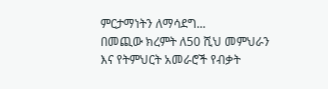ምርታማነትን ለማሳደግ...
በመጪው ክረምት ለ50 ሺህ መምህራን እና የትምህርት አመራሮች የብቃት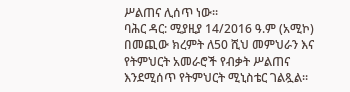ሥልጠና ሊሰጥ ነው።
ባሕር ዳር: ሚያዚያ 14/2016 ዓ.ም (አሚኮ) በመጪው ክረምት ለ50 ሺህ መምህራን እና የትምህርት አመራሮች የብቃት ሥልጠና እንደሚሰጥ የትምህርት ሚኒስቴር ገልጿል።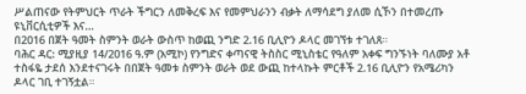ሥልጠናው የትምህርት ጥራት ችግርን ለመቅረፍ እና የመምህራንን ብቃት ለማሳደግ ያለመ ሲኾን በተመረጡ ዩኒቨርሲቲዎች እና...
በ2016 በጀት ዓመት ስምንት ወራት ውስጥ ከወጪ ንግድ 2.16 ቢሊዮን ዶላር መገኘቱ ተገለጸ።
ባሕር ዳር: ሚያዚያ 14/2016 ዓ.ም (አሚኮ) የንግድና ቀጣናዊ ትስስር ሚኒስቴር የዓለም አቀፍ ግንኙነት ባለሙያ አቶ ተስፋዬ ታደሰ እንደተናገሩት በበጀት ዓመቱ ስምንት ወራት ወደ ውጪ ከተላኩት ምርቶች 2.16 ቢሊዮን የአሜሪካን ዶላር ገቢ ተገኝቷል።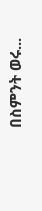በስምንት ወሩ...